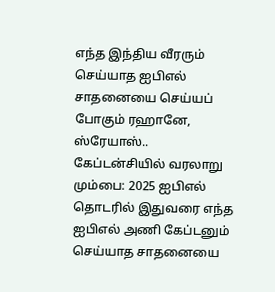எந்த இந்திய வீரரும் செய்யாத ஐபிஎல் சாதனையை செய்யப் போகும் ரஹானே, ஸ்ரேயாஸ்.. கேப்டன்சியில் வரலாறு
மும்பை: 2025 ஐபிஎல் தொடரில் இதுவரை எந்த ஐபிஎல் அணி கேப்டனும் செய்யாத சாதனையை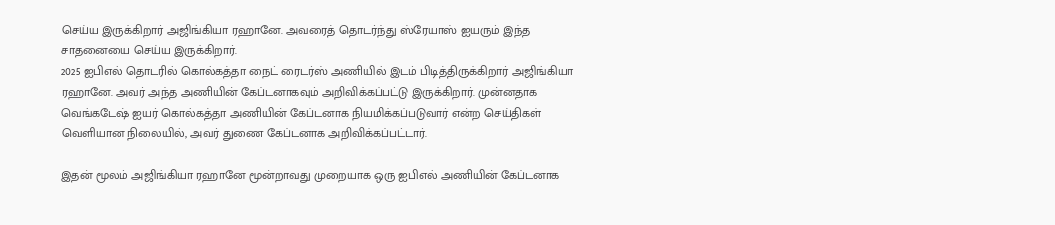செய்ய இருக்கிறார் அஜிங்கியா ரஹானே. அவரைத் தொடர்ந்து ஸ்ரேயாஸ் ஐயரும் இந்த சாதனையை செய்ய இருக்கிறார்.
2025 ஐபிஎல் தொடரில் கொல்கத்தா நைட் ரைடர்ஸ் அணியில் இடம் பிடித்திருக்கிறார் அஜிங்கியா ரஹானே. அவர் அந்த அணியின் கேப்டனாகவும் அறிவிக்கப்பட்டு இருக்கிறார். முன்னதாக வெங்கடேஷ் ஐயர் கொல்கத்தா அணியின் கேப்டனாக நியமிக்கப்படுவார் என்ற செய்திகள் வெளியான நிலையில், அவர் துணை கேப்டனாக அறிவிக்கப்பட்டார்.

இதன் மூலம் அஜிங்கியா ரஹானே மூன்றாவது முறையாக ஒரு ஐபிஎல் அணியின் கேப்டனாக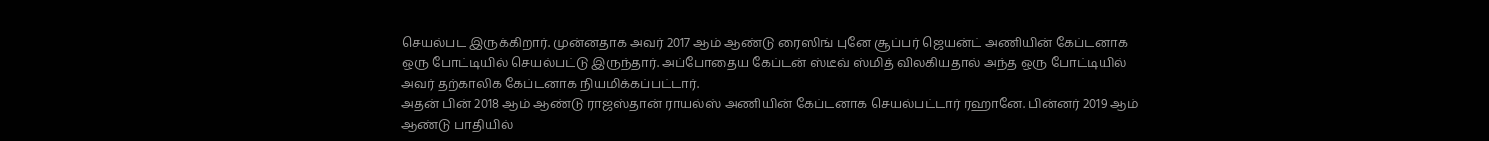செயல்பட இருக்கிறார். முன்னதாக அவர் 2017 ஆம் ஆண்டு ரைஸிங் புனே சூப்பர் ஜெயன்ட் அணியின் கேப்டனாக ஒரு போட்டியில் செயல்பட்டு இருந்தார். அப்போதைய கேப்டன் ஸ்டீவ் ஸ்மித் விலகியதால் அந்த ஒரு போட்டியில் அவர் தற்காலிக கேப்டனாக நியமிக்கப்பட்டார்.
அதன் பின் 2018 ஆம் ஆண்டு ராஜஸ்தான் ராயல்ஸ் அணியின் கேப்டனாக செயல்பட்டார் ரஹானே. பின்னர் 2019 ஆம் ஆண்டு பாதியில்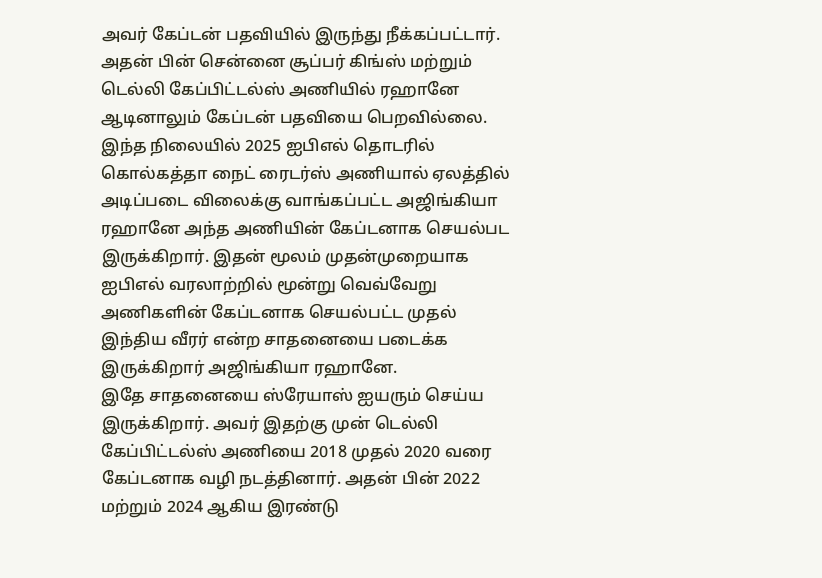அவர் கேப்டன் பதவியில் இருந்து நீக்கப்பட்டார். அதன் பின் சென்னை சூப்பர் கிங்ஸ் மற்றும் டெல்லி கேப்பிட்டல்ஸ் அணியில் ரஹானே ஆடினாலும் கேப்டன் பதவியை பெறவில்லை.
இந்த நிலையில் 2025 ஐபிஎல் தொடரில் கொல்கத்தா நைட் ரைடர்ஸ் அணியால் ஏலத்தில் அடிப்படை விலைக்கு வாங்கப்பட்ட அஜிங்கியா ரஹானே அந்த அணியின் கேப்டனாக செயல்பட இருக்கிறார். இதன் மூலம் முதன்முறையாக ஐபிஎல் வரலாற்றில் மூன்று வெவ்வேறு அணிகளின் கேப்டனாக செயல்பட்ட முதல் இந்திய வீரர் என்ற சாதனையை படைக்க இருக்கிறார் அஜிங்கியா ரஹானே.
இதே சாதனையை ஸ்ரேயாஸ் ஐயரும் செய்ய இருக்கிறார். அவர் இதற்கு முன் டெல்லி கேப்பிட்டல்ஸ் அணியை 2018 முதல் 2020 வரை கேப்டனாக வழி நடத்தினார். அதன் பின் 2022 மற்றும் 2024 ஆகிய இரண்டு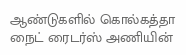ஆண்டுகளில் கொல்கத்தா நைட் ரைடர்ஸ் அணியின்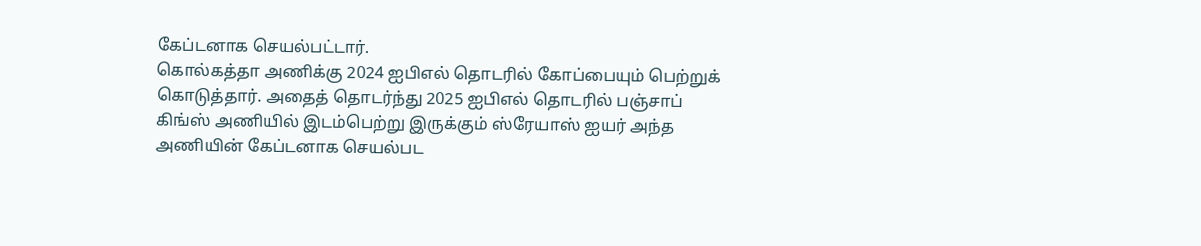கேப்டனாக செயல்பட்டார்.
கொல்கத்தா அணிக்கு 2024 ஐபிஎல் தொடரில் கோப்பையும் பெற்றுக் கொடுத்தார். அதைத் தொடர்ந்து 2025 ஐபிஎல் தொடரில் பஞ்சாப் கிங்ஸ் அணியில் இடம்பெற்று இருக்கும் ஸ்ரேயாஸ் ஐயர் அந்த அணியின் கேப்டனாக செயல்பட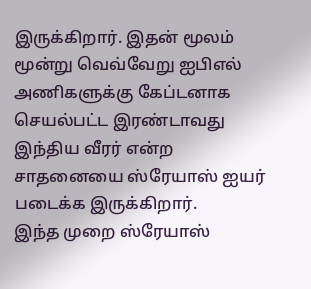இருக்கிறார். இதன் மூலம் மூன்று வெவ்வேறு ஐபிஎல் அணிகளுக்கு கேப்டனாக செயல்பட்ட இரண்டாவது இந்திய வீரர் என்ற சாதனையை ஸ்ரேயாஸ் ஐயர் படைக்க இருக்கிறார்.
இந்த முறை ஸ்ரேயாஸ்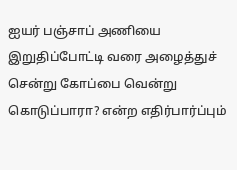ஐயர் பஞ்சாப் அணியை இறுதிப்போட்டி வரை அழைத்துச் சென்று கோப்பை வென்று கொடுப்பாரா? என்ற எதிர்பார்ப்பும்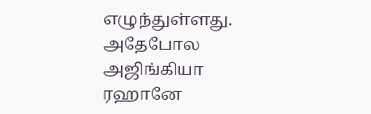எழுந்துள்ளது. அதேபோல அஜிங்கியா ரஹானே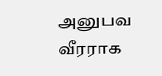அனுபவ வீரராக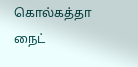கொல்கத்தா நைட்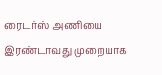ரைடர்ஸ் அணியை இரண்டாவது முறையாக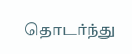தொடர்ந்து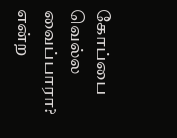கோப்பை வெல்ல வைப்பாரா? என்ற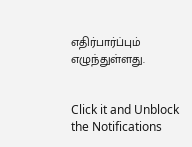எதிர்பார்ப்பும் எழுந்துள்ளது.


Click it and Unblock the Notifications